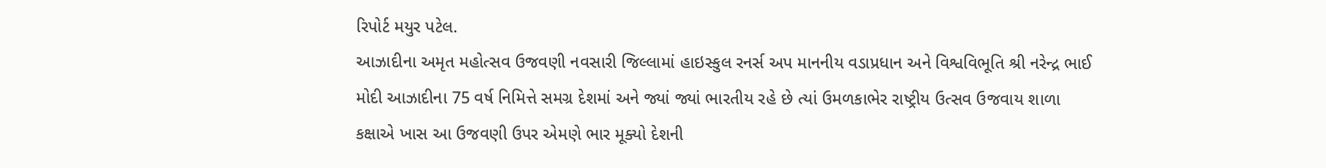રિપોર્ટ મયુર પટેલ.
આઝાદીના અમૃત મહોત્સવ ઉજવણી નવસારી જિલ્લામાં હાઇસ્કુલ રનર્સ અપ માનનીય વડાપ્રધાન અને વિશ્વવિભૂતિ શ્રી નરેન્દ્ર ભાઈ મોદી આઝાદીના 75 વર્ષ નિમિત્તે સમગ્ર દેશમાં અને જ્યાં જ્યાં ભારતીય રહે છે ત્યાં ઉમળકાભેર રાષ્ટ્રીય ઉત્સવ ઉજવાય શાળા કક્ષાએ ખાસ આ ઉજવણી ઉપર એમણે ભાર મૂક્યો દેશની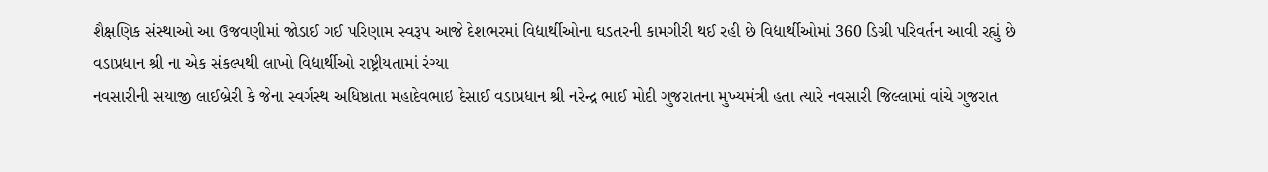શૈક્ષણિક સંસ્થાઓ આ ઉજવણીમાં જોડાઈ ગઈ પરિણામ સ્વરૂપ આજે દેશભરમાં વિદ્યાર્થીઓના ઘડતરની કામગીરી થઈ રહી છે વિદ્યાર્થીઓમાં 360 ડિગ્રી પરિવર્તન આવી રહ્યું છે વડાપ્રધાન શ્રી ના એક સંકલ્પથી લાખો વિદ્યાર્થીઓ રાષ્ટ્રીયતામાં રંગ્યા
નવસારીની સયાજી લાઈબ્રેરી કે જેના સ્વર્ગસ્થ અધિષ્ઠાતા મહાદેવભાઇ દેસાઈ વડાપ્રધાન શ્રી નરેન્દ્ર ભાઈ મોદી ગુજરાતના મુખ્યમંત્રી હતા ત્યારે નવસારી જિલ્લામાં વાંચે ગુજરાત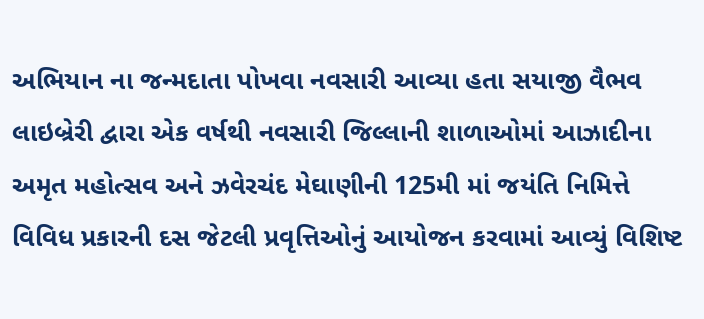અભિયાન ના જન્મદાતા પોખવા નવસારી આવ્યા હતા સયાજી વૈભવ લાઇબ્રેરી દ્વારા એક વર્ષથી નવસારી જિલ્લાની શાળાઓમાં આઝાદીના અમૃત મહોત્સવ અને ઝવેરચંદ મેઘાણીની 125મી માં જયંતિ નિમિત્તે વિવિધ પ્રકારની દસ જેટલી પ્રવૃત્તિઓનું આયોજન કરવામાં આવ્યું વિશિષ્ટ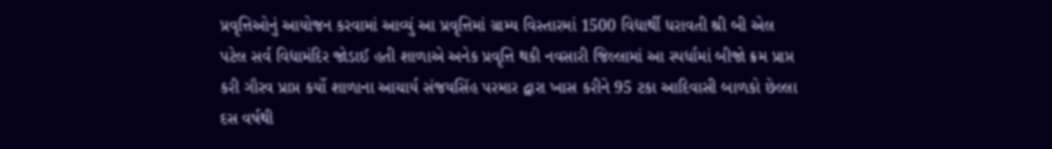પ્રવૃત્તિઓનું આયોજન કરવામાં આવ્યું આ પ્રવૃત્તિમાં ગ્રામ્ય વિસ્તારમાં 1500 વિદ્યાર્થી ધરાવતી શ્રી બી એલ પટેલ સર્વ વિદ્યામંદિર જોડાઈ હતી શાળાએ અનેક પ્રવૃત્તિ થકી નવસારી જિલ્લામાં આ સ્પર્ધામાં બીજો ક્રમ પ્રાપ્ત કરી ગૌરવ પ્રાપ્ત કર્યો શાળાના આચાર્ય સંજયસિંહ પરમાર દ્વારા ખાસ કરીને 95 ટકા આદિવાસી બાળકો છેલ્લા દસ વર્ષથી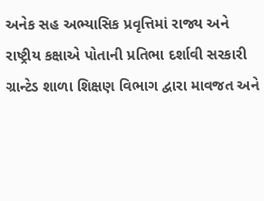અનેક સહ અભ્યાસિક પ્રવૃત્તિમાં રાજ્ય અને રાષ્ટ્રીય કક્ષાએ પોતાની પ્રતિભા દર્શાવી સરકારી ગ્રાન્ટેડ શાળા શિક્ષણ વિભાગ દ્વારા માવજત અને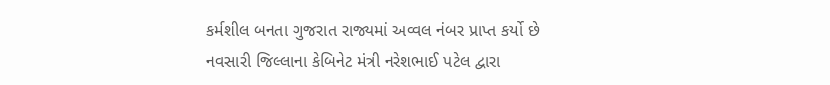કર્મશીલ બનતા ગુજરાત રાજ્યમાં અવ્વલ નંબર પ્રાપ્ત કર્યો છે
નવસારી જિલ્લાના કેબિનેટ મંત્રી નરેશભાઈ પટેલ દ્વારા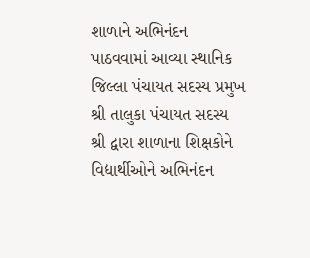શાળાને અભિનંદન પાઠવવામાં આવ્યા સ્થાનિક જિલ્લા પંચાયત સદસ્ય પ્રમુખ શ્રી તાલુકા પંચાયત સદસ્ય શ્રી દ્વારા શાળાના શિક્ષકોને વિદ્યાર્થીઓને અભિનંદન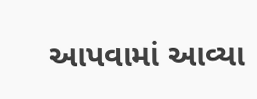આપવામાં આવ્યા